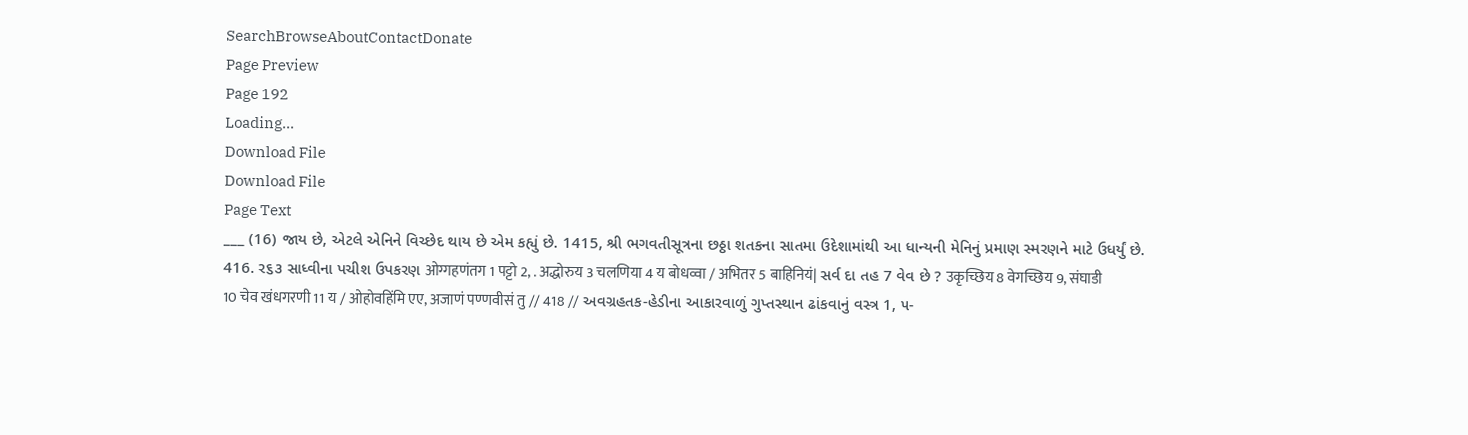SearchBrowseAboutContactDonate
Page Preview
Page 192
Loading...
Download File
Download File
Page Text
___ (16) જાય છે, એટલે એનિને વિચ્છેદ થાય છે એમ કહ્યું છે. 1415, શ્રી ભગવતીસૂત્રના છઠ્ઠા શતકના સાતમા ઉદેશામાંથી આ ધાન્યની મેનિનું પ્રમાણ સ્મરણને માટે ઉધર્યું છે. 416. ર૬૩ સાધ્વીના પચીશ ઉપકરણ ओग्गहणंतग 1 पट्टो 2, . अद्धोरुय 3 चलणिया 4 य बोधव्वा / अभितर 5 बाहिनियं| સર્વ દા તહ 7 વેવ છે ? उकृच्छिय 8 वेगच्छिय 9, संघाडी 10 चेव खंधगरणी 11 य / ओहोवहिंमि एए, अजाणं पण्णवीसं तु // 418 // અવગ્રહતક-હેડીના આકારવાળું ગુપ્તસ્થાન ઢાંકવાનું વસ્ત્ર 1, ૫-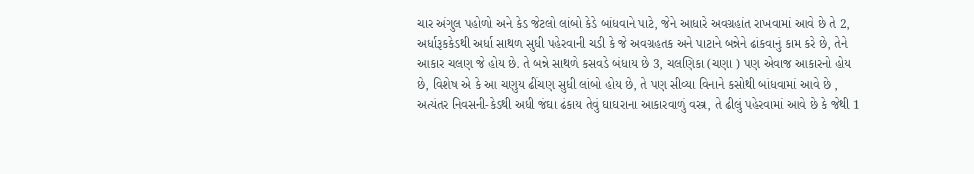ચાર અંગુલ પહોળો અને કેડ જેટલો લાંબો કેડે બાંધવાને પાટે, જેને આધારે અવગ્રહાંત રાખવામાં આવે છે તે 2, અર્ધારૂકકેડથી અર્ધા સાથળ સુધી પહેરવાની ચડી કે જે અવગ્રહતક અને પાટાને બન્નેને ઢાંકવાનું કામ કરે છે, તેને આકાર ચલણ જે હોય છે. તે બન્ને સાથળે કસવડે બંધાય છે 3, ચલણિકા (ચણા ) પણ એવાજ આકારનો હોય છે, વિશેષ એ કે આ ચણુય ઢીંચણ સુધી લાંબો હોય છે, તે પણ સીવ્યા વિનાને કસોથી બાંધવામાં આવે છે , અત્યંતર નિવસની-કેડથી અધી જંઘા ઢંકાય તેવું ઘાઘરાના આકારવાળું વસ્ત્ર, તે ઢીલું પહેરવામાં આવે છે કે જેથી 1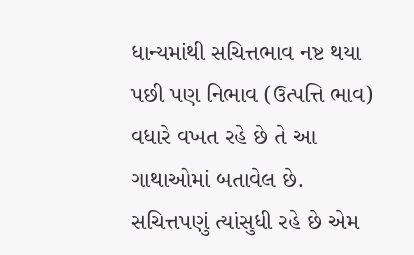ધાન્યમાંથી સચિત્તભાવ નષ્ટ થયા પછી પણ નિભાવ (ઉત્પત્તિ ભાવ) વધારે વખત રહે છે તે આ ગાથાઓમાં બતાવેલ છે. સચિત્તપણું ત્યાંસુધી રહે છે એમ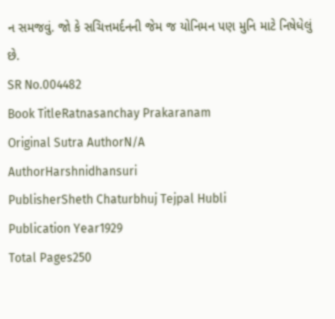ન સમજવું. જો કે સચિત્તમર્દનની જેમ જ યોનિમન પણ મુનિ માટે નિષેધેલું છે.
SR No.004482
Book TitleRatnasanchay Prakaranam
Original Sutra AuthorN/A
AuthorHarshnidhansuri
PublisherSheth Chaturbhuj Tejpal Hubli
Publication Year1929
Total Pages250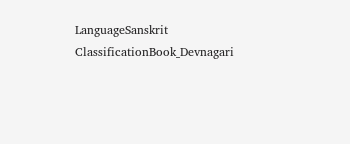LanguageSanskrit
ClassificationBook_Devnagari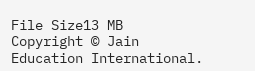File Size13 MB
Copyright © Jain Education International.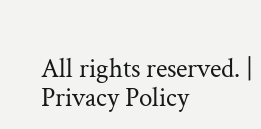All rights reserved. | Privacy Policy